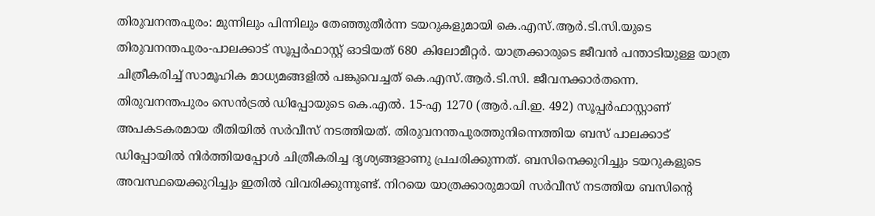തിരുവനന്തപുരം: മുന്നിലും പിന്നിലും തേഞ്ഞുതീർന്ന ടയറുകളുമായി കെ.എസ്.ആർ.ടി.സി.യുടെ തിരുവനന്തപുരം-പാലക്കാട് സൂപ്പർഫാസ്റ്റ് ഓടിയത് 680 കിലോമീറ്റർ. യാത്രക്കാരുടെ ജീവൻ പന്താടിയുള്ള യാത്ര ചിത്രീകരിച്ച് സാമൂഹിക മാധ്യമങ്ങളിൽ പങ്കുവെച്ചത് കെ.എസ്.ആർ.ടി.സി. ജീവനക്കാർതന്നെ. തിരുവനന്തപുരം സെൻട്രൽ ഡിപ്പോയുടെ കെ.എൽ. 15-എ 1270 (ആർ.പി.ഇ. 492) സൂപ്പർഫാസ്റ്റാണ് അപകടകരമായ രീതിയിൽ സർവീസ് നടത്തിയത്. തിരുവനന്തപുരത്തുനിന്നെത്തിയ ബസ് പാലക്കാട് ഡിപ്പോയിൽ നിർത്തിയപ്പോൾ ചിത്രീകരിച്ച ദൃശ്യങ്ങളാണു പ്രചരിക്കുന്നത്. ബസിനെക്കുറിച്ചും ടയറുകളുടെ അവസ്ഥയെക്കുറിച്ചും ഇതിൽ വിവരിക്കുന്നുണ്ട്. നിറയെ യാത്രക്കാരുമായി സർവീസ് നടത്തിയ ബസിന്റെ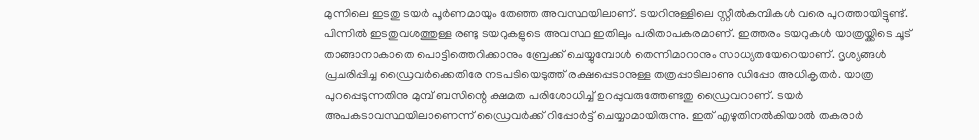മുന്നിലെ ഇടതു ടയർ പൂർണമായും തേഞ്ഞ അവസ്ഥയിലാണ്. ടയറിനുള്ളിലെ സ്റ്റീൽകമ്പികൾ വരെ പുറത്തായിട്ടുണ്ട്. പിന്നിൽ ഇടതുവശത്തുള്ള രണ്ടു ടയറുകളുടെ അവസ്ഥ ഇതിലും പരിതാപകരമാണ്. ഇത്തരം ടയറുകൾ യാത്രയ്ക്കിടെ ചൂട് താങ്ങാനാകാതെ പൊട്ടിത്തെറിക്കാനും ബ്രേക്ക് ചെയ്യുമ്പോൾ തെന്നിമാറാനും സാധ്യതയേറെയാണ്. ദൃശ്യങ്ങൾ പ്രചരിപ്പിച്ച ഡ്രൈവർക്കെതിരേ നടപടിയെടുത്ത് രക്ഷപ്പെടാനുള്ള തത്രപ്പാടിലാണു ഡിപ്പോ അധികൃതർ. യാത്ര പുറപ്പെടുന്നതിനു മുമ്പ് ബസിന്റെ ക്ഷമത പരിശോധിച്ച് ഉറപ്പുവരുത്തേണ്ടതു ഡ്രൈവറാണ്. ടയർ അപകടാവസ്ഥയിലാണെന്ന് ഡ്രൈവർക്ക് റിപ്പോർട്ട് ചെയ്യാമായിരുന്നു. ഇത് എഴുതിനൽകിയാൽ തകരാർ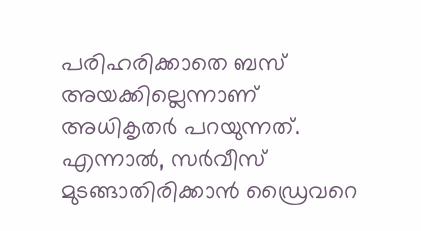പരിഹരിക്കാതെ ബസ് അയക്കില്ലെന്നാണ് അധികൃതർ പറയുന്നത്. എന്നാൽ, സർവീസ് മുടങ്ങാതിരിക്കാൻ ഡ്രൈവറെ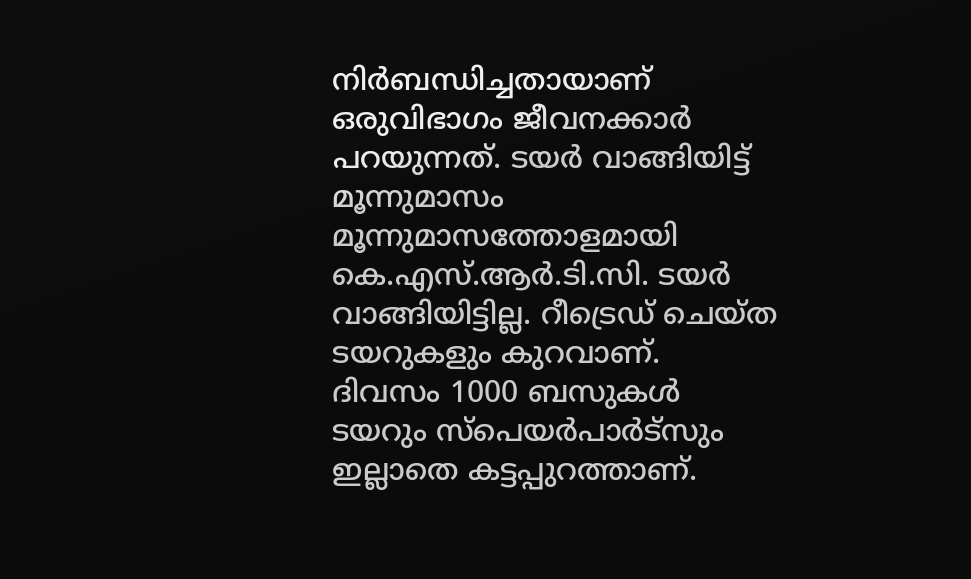നിർബന്ധിച്ചതായാണ് ഒരുവിഭാഗം ജീവനക്കാർ പറയുന്നത്. ടയർ വാങ്ങിയിട്ട് മൂന്നുമാസം മൂന്നുമാസത്തോളമായി കെ.എസ്.ആർ.ടി.സി. ടയർ വാങ്ങിയിട്ടില്ല. റീട്രെഡ് ചെയ്ത ടയറുകളും കുറവാണ്. ദിവസം 1000 ബസുകൾ ടയറും സ്പെയർപാർട്സും ഇല്ലാതെ കട്ടപ്പുറത്താണ്.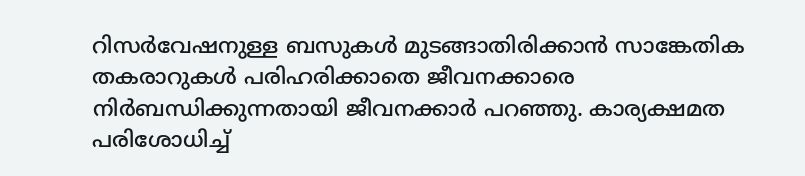റിസർവേഷനുള്ള ബസുകൾ മുടങ്ങാതിരിക്കാൻ സാങ്കേതിക തകരാറുകൾ പരിഹരിക്കാതെ ജീവനക്കാരെ നിർബന്ധിക്കുന്നതായി ജീവനക്കാർ പറഞ്ഞു. കാര്യക്ഷമത പരിശോധിച്ച്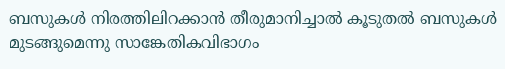ബസുകൾ നിരത്തിലിറക്കാൻ തീരുമാനിച്ചാൽ കൂടുതൽ ബസുകൾ മുടങ്ങുമെന്നു സാങ്കേതികവിഭാഗം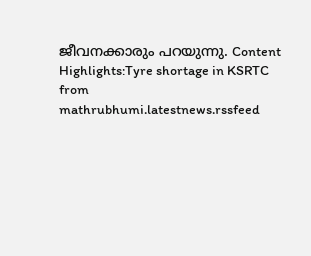ജീവനക്കാരും പറയുന്നു. Content Highlights:Tyre shortage in KSRTC
from mathrubhumi.latestnews.rssfeed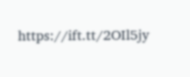https://ift.tt/2OIl5jy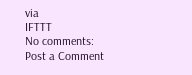via
IFTTT
No comments:
Post a Comment